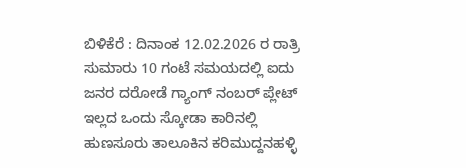ಬಿಳಿಕೆರೆ : ದಿನಾಂಕ 12.02.2026 ರ ರಾತ್ರಿ ಸುಮಾರು 10 ಗಂಟೆ ಸಮಯದಲ್ಲಿ ಐದು ಜನರ ದರೋಡೆ ಗ್ಯಾಂಗ್ ನಂಬರ್ ಪ್ಲೇಟ್ ಇಲ್ಲದ ಒಂದು ಸ್ಕೋಡಾ ಕಾರಿನಲ್ಲಿ ಹುಣಸೂರು ತಾಲೂಕಿನ ಕರಿಮುದ್ದನಹಳ್ಳಿ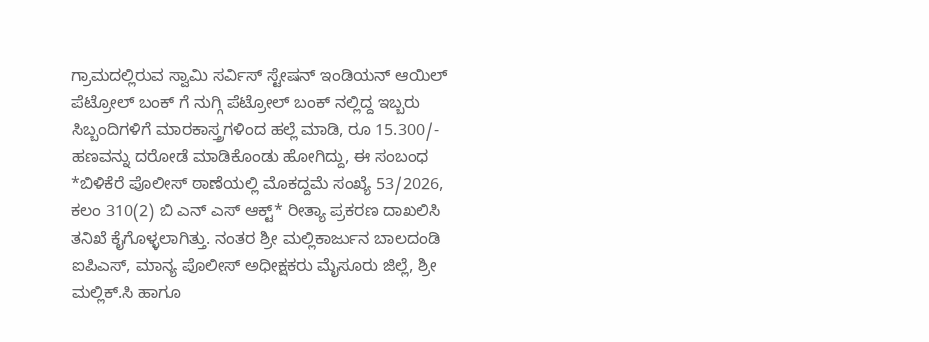ಗ್ರಾಮದಲ್ಲಿರುವ ಸ್ವಾಮಿ ಸರ್ವಿಸ್ ಸ್ಟೇಷನ್ ಇಂಡಿಯನ್ ಆಯಿಲ್ ಪೆಟ್ರೋಲ್ ಬಂಕ್ ಗೆ ನುಗ್ಗಿ ಪೆಟ್ರೋಲ್ ಬಂಕ್ ನಲ್ಲಿದ್ದ ಇಬ್ಬರು ಸಿಬ್ಬಂದಿಗಳಿಗೆ ಮಾರಕಾಸ್ತ್ರಗಳಿಂದ ಹಲ್ಲೆ ಮಾಡಿ, ರೂ 15.300/- ಹಣವನ್ನು ದರೋಡೆ ಮಾಡಿಕೊಂಡು ಹೋಗಿದ್ದು, ಈ ಸಂಬಂಧ *ಬಿಳಿಕೆರೆ ಪೊಲೀಸ್ ಠಾಣೆಯಲ್ಲಿ ಮೊಕದ್ದಮೆ ಸಂಖ್ಯೆ 53/2026, ಕಲಂ 310(2) ಬಿ ಎನ್ ಎಸ್ ಆಕ್ಟ್* ರೀತ್ಯಾ ಪ್ರಕರಣ ದಾಖಲಿಸಿ ತನಿಖೆ ಕೈಗೊಳ್ಳಲಾಗಿತ್ತು. ನಂತರ ಶ್ರೀ ಮಲ್ಲಿಕಾರ್ಜುನ ಬಾಲದಂಡಿ ಐಪಿಎಸ್, ಮಾನ್ಯ ಪೊಲೀಸ್ ಅಧೀಕ್ಷಕರು ಮೈಸೂರು ಜಿಲ್ಲೆ, ಶ್ರೀ ಮಲ್ಲಿಕ್.ಸಿ ಹಾಗೂ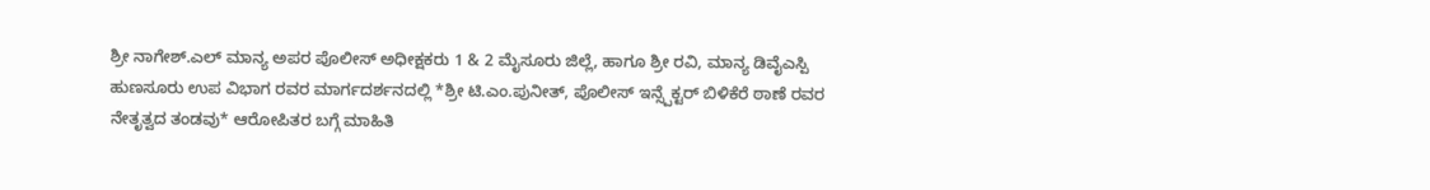ಶ್ರೀ ನಾಗೇಶ್.ಎಲ್ ಮಾನ್ಯ ಅಪರ ಪೊಲೀಸ್ ಅಧೀಕ್ಷಕರು 1 & 2 ಮೈಸೂರು ಜಿಲ್ಲೆ, ಹಾಗೂ ಶ್ರೀ ರವಿ, ಮಾನ್ಯ ಡಿವೈಎಸ್ಪಿ ಹುಣಸೂರು ಉಪ ವಿಭಾಗ ರವರ ಮಾರ್ಗದರ್ಶನದಲ್ಲಿ *ಶ್ರೀ ಟಿ.ಎಂ.ಪುನೀತ್, ಪೊಲೀಸ್ ಇನ್ಸ್ಪೆಕ್ಟರ್ ಬಿಳಿಕೆರೆ ಠಾಣೆ ರವರ ನೇತೃತ್ವದ ತಂಡವು* ಆರೋಪಿತರ ಬಗ್ಗೆ ಮಾಹಿತಿ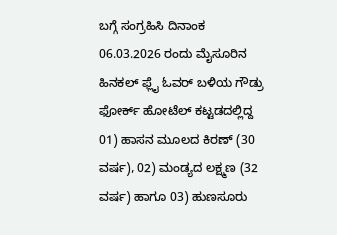ಬಗ್ಗೆ ಸಂಗ್ರಹಿಸಿ ದಿನಾಂಕ 06.03.2026 ರಂದು ಮೈಸೂರಿನ ಹಿನಕಲ್ ಫ್ಲೈ ಓವರ್ ಬಳಿಯ ಗೌಡ್ರು ಫೋರ್ಕ್ ಹೋಟೆಲ್ ಕಟ್ಟಡದಲ್ಲಿದ್ದ 01) ಹಾಸನ ಮೂಲದ ಕಿರಣ್ (30 ವರ್ಷ), 02) ಮಂಡ್ಯದ ಲಕ್ಷ್ಮಣ (32 ವರ್ಷ) ಹಾಗೂ 03) ಹುಣಸೂರು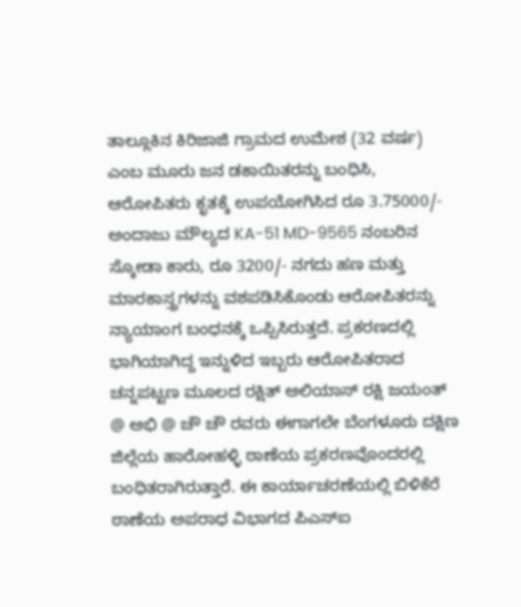ತಾಲ್ಲೂಕಿನ ಕಿರಿಜಾಜಿ ಗ್ರಾಮದ ಉಮೇಶ (32 ವರ್ಷ) ಎಂಬ ಮೂರು ಜನ ಡಕಾಯಿತರನ್ನು ಬಂಧಿಸಿ, ಆರೋಪಿತರು ಕೃತಕ್ಕೆ ಉಪಯೋಗಿಸಿದ ರೂ 3.75000/- ಅಂದಾಜು ಮೌಲ್ಯದ KA-51 MD-9565 ನಂಬರಿನ ಸ್ಕೋಡಾ ಕಾರು, ರೂ 3200/- ನಗದು ಹಣ ಮತ್ತು ಮಾರಕಾಸ್ತ್ರಗಳನ್ನು ವಶಪಡಿಸಿಕೊಂಡು ಆರೋಪಿತರನ್ನು ನ್ಯಾಯಾಂಗ ಬಂಧನಕ್ಕೆ ಒಪ್ಪಿಸಿರುತ್ತದೆ. ಪ್ರಕರಣದಲ್ಲಿ ಭಾಗಿಯಾಗಿದ್ದ ಇನ್ನುಳಿದ ಇಬ್ಬರು ಆರೋಪಿತರಾದ ಚನ್ನಪಟ್ಟಣ ಮೂಲದ ರಕ್ಷಿತ್ ಅಲಿಯಾಸ್ ರಕ್ಷಿ ಜಯಂತ್ @ ಅಭಿ @ ಚೌ ಚೌ ರವರು ಈಗಾಗಲೇ ಬೆಂಗಳೂರು ದಕ್ಷಿಣ ಜಿಲ್ಲೆಯ ಹಾರೋಹಳ್ಳಿ ಠಾಣೆಯ ಪ್ರಕರಣವೊಂದರಲ್ಲಿ ಬಂಧಿತರಾಗಿರುತ್ತಾರೆ. ಈ ಕಾರ್ಯಾಚರಣೆಯಲ್ಲಿ ಬಿಳಿಕೆರೆ ಠಾಣೆಯ ಅಪರಾಧ ವಿಭಾಗದ ಪಿಎಸ್ಐ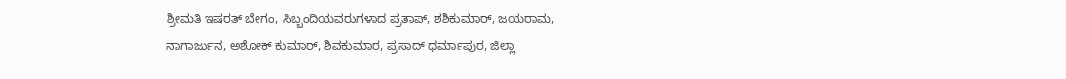ಶ್ರೀಮತಿ ಇಷರತ್ ಬೇಗಂ, ಸಿಬ್ಬಂದಿಯವರುಗಳಾದ ಪ್ರತಾಪ್, ಶಶಿಕುಮಾರ್, ಜಯರಾಮ, ನಾಗಾರ್ಜುನ, ಅಶೋಕ್ ಕುಮಾರ್, ಶಿವಕುಮಾರ, ಪ್ರಸಾದ್ ಧರ್ಮಾಪುರ, ಜಿಲ್ಲಾ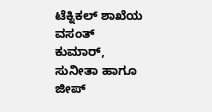ಟೆಕ್ನಿಕಲ್ ಶಾಖೆಯ ವಸಂತ್ ಕುಮಾರ್, ಸುನೀತಾ ಹಾಗೂ ಜೀಪ್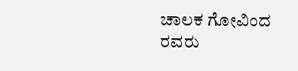ಚಾಲಕ ಗೋವಿಂದ ರವರು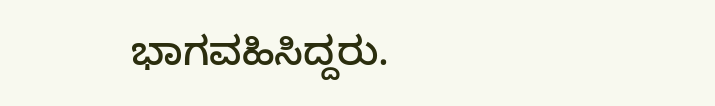ಭಾಗವಹಿಸಿದ್ದರು.